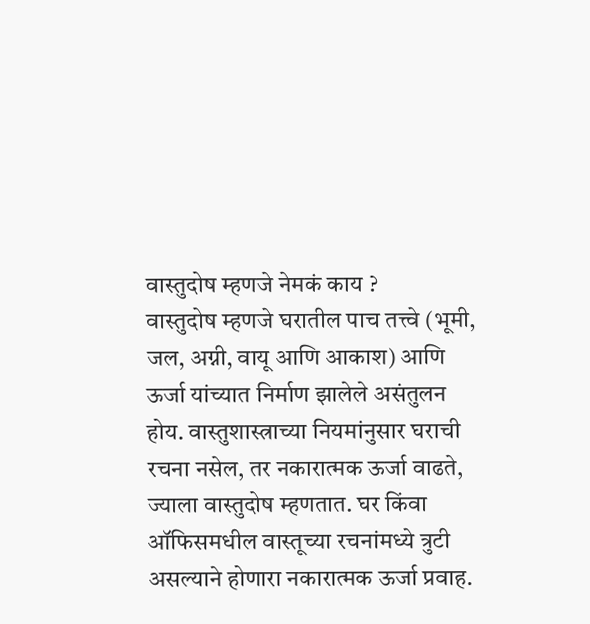वास्तुदोष म्हणजे नेमकं काय ?
वास्तुदोष म्हणजे घरातील पाच तत्त्वे (भूमी, जल, अग्नी, वायू आणि आकाश) आणि ऊर्जा यांच्यात निर्माण झालेले असंतुलन होय. वास्तुशास्त्राच्या नियमांनुसार घराची रचना नसेल, तर नकारात्मक ऊर्जा वाढते, ज्याला वास्तुदोष म्हणतात. घर किंवा ऑफिसमधील वास्तूच्या रचनांमध्ये त्रुटी असल्याने होणारा नकारात्मक ऊर्जा प्रवाह.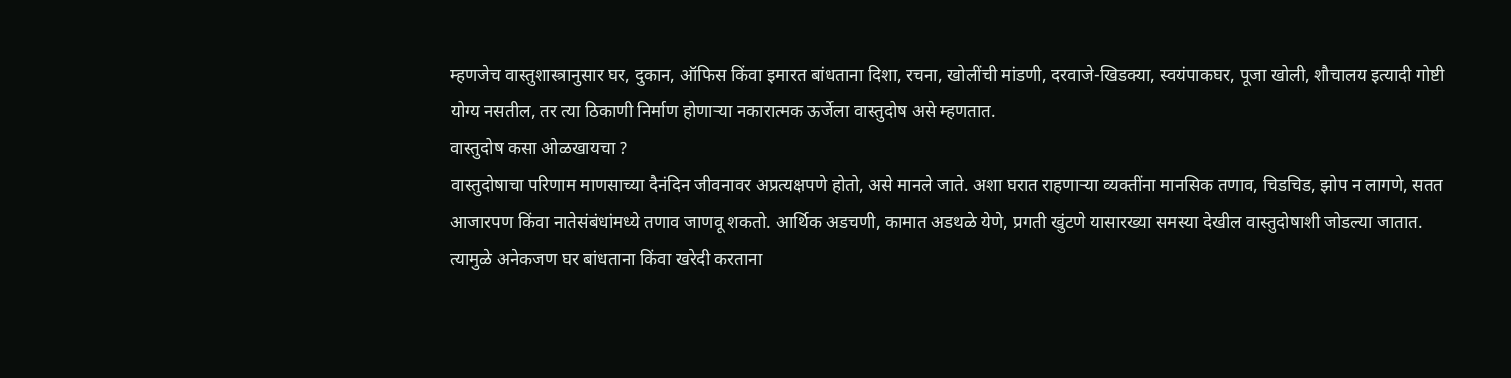म्हणजेच वास्तुशास्त्रानुसार घर, दुकान, ऑफिस किंवा इमारत बांधताना दिशा, रचना, खोलींची मांडणी, दरवाजे-खिडक्या, स्वयंपाकघर, पूजा खोली, शौचालय इत्यादी गोष्टी योग्य नसतील, तर त्या ठिकाणी निर्माण होणाऱ्या नकारात्मक ऊर्जेला वास्तुदोष असे म्हणतात.
वास्तुदोष कसा ओळखायचा ?
वास्तुदोषाचा परिणाम माणसाच्या दैनंदिन जीवनावर अप्रत्यक्षपणे होतो, असे मानले जाते. अशा घरात राहणाऱ्या व्यक्तींना मानसिक तणाव, चिडचिड, झोप न लागणे, सतत आजारपण किंवा नातेसंबंधांमध्ये तणाव जाणवू शकतो. आर्थिक अडचणी, कामात अडथळे येणे, प्रगती खुंटणे यासारख्या समस्या देखील वास्तुदोषाशी जोडल्या जातात. त्यामुळे अनेकजण घर बांधताना किंवा खरेदी करताना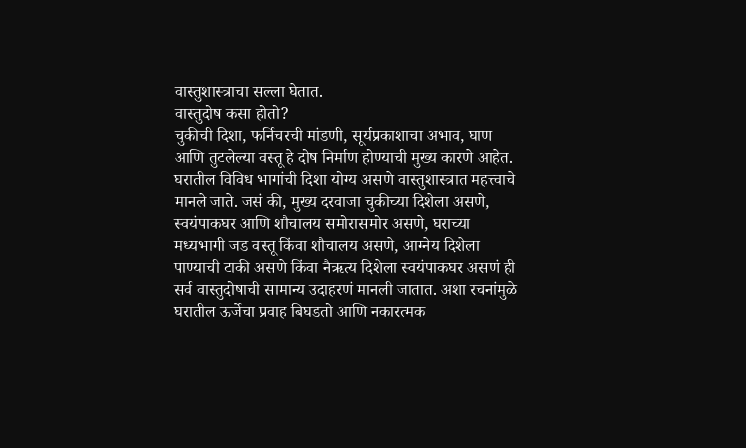वास्तुशास्त्राचा सल्ला घेतात.
वास्तुदोष कसा होतो?
चुकीची दिशा, फर्निचरची मांडणी, सूर्यप्रकाशाचा अभाव, घाण आणि तुटलेल्या वस्तू हे दोष निर्माण होण्याची मुख्य कारणे आहेत. घरातील विविध भागांची दिशा योग्य असणे वास्तुशास्त्रात महत्त्वाचे मानले जाते. जसं की, मुख्य दरवाजा चुकीच्या दिशेला असणे, स्वयंपाकघर आणि शौचालय समोरासमोर असणे, घराच्या मध्यभागी जड वस्तू किंवा शौचालय असणे, आग्नेय दिशेला पाण्याची टाकी असणे किंवा नैऋत्य दिशेला स्वयंपाकघर असणं ही सर्व वास्तुदोषाची सामान्य उदाहरणं मानली जातात. अशा रचनांमुळे घरातील ऊर्जेचा प्रवाह बिघडतो आणि नकारत्मक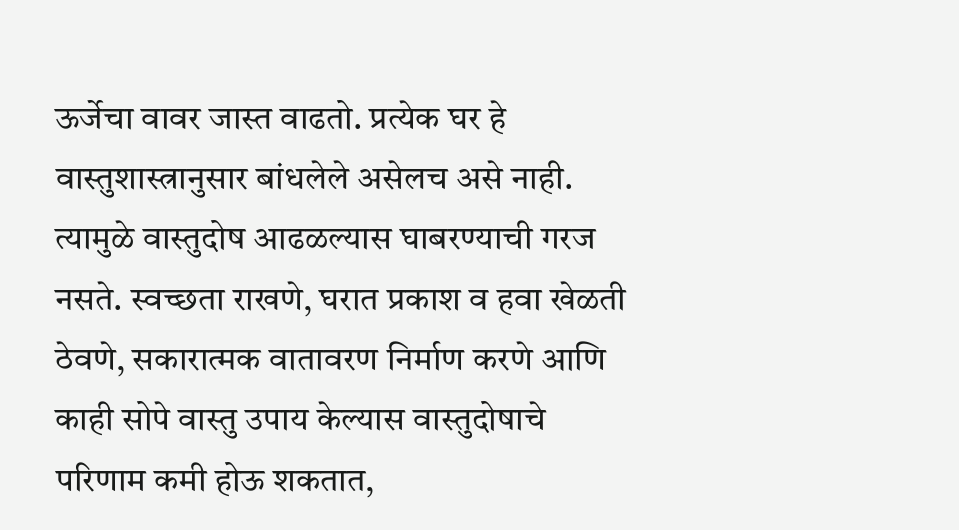ऊर्जेचा वावर जास्त वाढतो. प्रत्येक घर हे वास्तुशास्त्रानुसार बांधलेले असेलच असे नाही. त्यामुळे वास्तुदोष आढळल्यास घाबरण्याची गरज नसते. स्वच्छता राखणे, घरात प्रकाश व हवा खेळती ठेवणे, सकारात्मक वातावरण निर्माण करणे आणि काही सोपे वास्तु उपाय केल्यास वास्तुदोषाचे परिणाम कमी होऊ शकतात,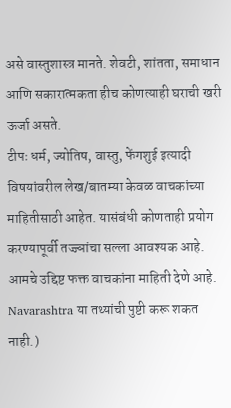असे वास्तुशास्त्र मानते. शेवटी, शांतता, समाधान आणि सकारात्मकता हीच कोणत्याही घराची खरी ऊर्जा असते.
टीपः धर्म, ज्योतिष, वास्तु, फेंगशुई इत्यादी विषयांवरील लेख/बातम्या केवळ वाचकांच्या माहितीसाठी आहेत. यासंबंधी कोणताही प्रयोग करण्यापूर्वी तज्ज्ञांचा सल्ला आवश्यक आहे. आमचे उद्दिष्ट फक्त वाचकांना माहिती देणे आहे. Navarashtra या तथ्यांची पुष्टी करू शकत नाही.)